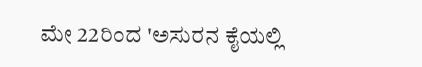ಮೇ 22ರಿಂದ 'ಅಸುರನ ಕೈಯಲ್ಲಿ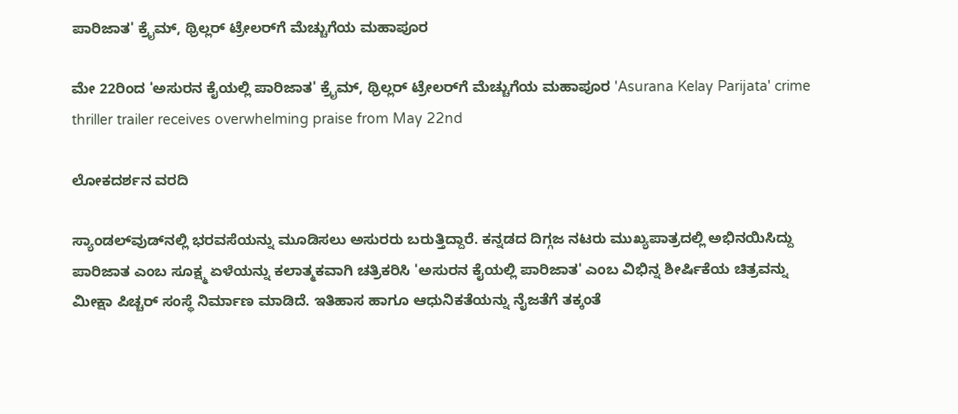ಪಾರಿಜಾತ' ಕ್ರೈಮ್, ಥ್ರಿಲ್ಲರ್ ಟ್ರೇಲರ್‌ಗೆ ಮೆಚ್ಚುಗೆಯ ಮಹಾಪೂರ

ಮೇ 22ರಿಂದ 'ಅಸುರನ ಕೈಯಲ್ಲಿ ಪಾರಿಜಾತ' ಕ್ರೈಮ್, ಥ್ರಿಲ್ಲರ್ ಟ್ರೇಲರ್‌ಗೆ ಮೆಚ್ಚುಗೆಯ ಮಹಾಪೂರ 'Asurana Kelay Parijata' crime thriller trailer receives overwhelming praise from May 22nd

ಲೋಕದರ್ಶನ ವರದಿ

ಸ್ಯಾಂಡಲ್‌ವುಡ್‌ನಲ್ಲಿ ಭರವಸೆಯನ್ನು ಮೂಡಿಸಲು ಅಸುರರು ಬರುತ್ತಿದ್ದಾರೆ. ಕನ್ನಡದ ದಿಗ್ಗಜ ನಟರು ಮುಖ್ಯಪಾತ್ರದಲ್ಲಿ ಅಭಿನಯಿಸಿದ್ದು ಪಾರಿಜಾತ ಎಂಬ ಸೂಕ್ಷ್ಮ ಏಳೆಯನ್ನು ಕಲಾತ್ಮಕವಾಗಿ ಚತ್ರಿಕರಿಸಿ 'ಅಸುರನ ಕೈಯಲ್ಲಿ ಪಾರಿಜಾತ' ಎಂಬ ವಿಭಿನ್ನ ಶೀರ್ಷಿಕೆಯ ಚಿತ್ರವನ್ನು ಮೀಕ್ಷಾ ಪಿಚ್ಚರ್ ಸಂಸ್ಥೆ ನಿರ್ಮಾಣ ಮಾಡಿದೆ. ಇತಿಹಾಸ ಹಾಗೂ ಆಧುನಿಕತೆಯನ್ನು ನೈಜತೆಗೆ ತಕ್ಕಂತೆ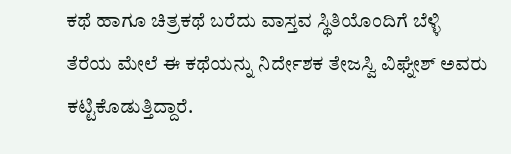ಕಥೆ ಹಾಗೂ ಚಿತ್ರಕಥೆ ಬರೆದು ವಾಸ್ತವ ಸ್ಥಿತಿಯೊಂದಿಗೆ ಬೆಳ್ಳಿ ತೆರೆಯ ಮೇಲೆ ಈ ಕಥೆಯನ್ನು ನಿರ್ದೇಶಕ ತೇಜಸ್ವಿ ವಿಘ್ನೇಶ್ ಅವರು ಕಟ್ಟಿಕೊಡುತ್ತಿದ್ದಾರೆ.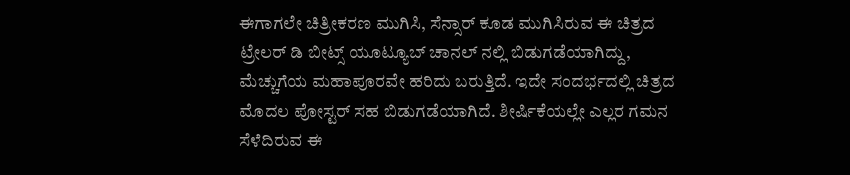ಈಗಾಗಲೇ ಚಿತ್ರೀಕರಣ ಮುಗಿಸಿ, ಸೆನ್ಸಾರ್ ಕೂಡ ಮುಗಿಸಿರುವ ಈ ಚಿತ್ರದ ಟ್ರೇಲರ್ ಡಿ ಬೀಟ್ಸ್‌ ಯೂಟ್ಯೂಬ್ ಚಾನಲ್ ನಲ್ಲಿ ಬಿಡುಗಡೆಯಾಗಿದ್ದು, ಮೆಚ್ಚುಗೆಯ ಮಹಾಪೂರವೇ ಹರಿದು ಬರುತ್ತಿದೆ. ಇದೇ ಸಂದರ್ಭದಲ್ಲಿ ಚಿತ್ರದ ಮೊದಲ ಪೋಸ್ಟರ್ ಸಹ ಬಿಡುಗಡೆಯಾಗಿದೆ. ಶೀರ್ಷಿಕೆಯಲ್ಲೇ ಎಲ್ಲರ ಗಮನ ಸೆಳೆದಿರುವ ಈ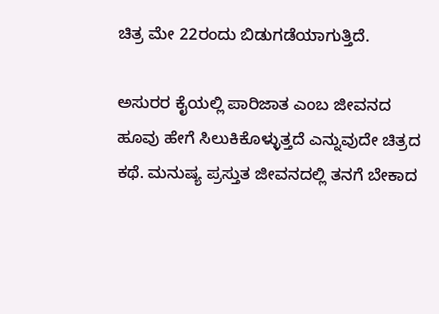ಚಿತ್ರ ಮೇ 22ರಂದು ಬಿಡುಗಡೆಯಾಗುತ್ತಿದೆ.

ಅಸುರರ ಕೈಯಲ್ಲಿ ಪಾರಿಜಾತ ಎಂಬ ಜೀವನದ ಹೂವು ಹೇಗೆ ಸಿಲುಕಿಕೊಳ್ಳುತ್ತದೆ ಎನ್ನುವುದೇ ಚಿತ್ರದ ಕಥೆ. ಮನುಷ್ಯ ಪ್ರಸ್ತುತ ಜೀವನದಲ್ಲಿ ತನಗೆ ಬೇಕಾದ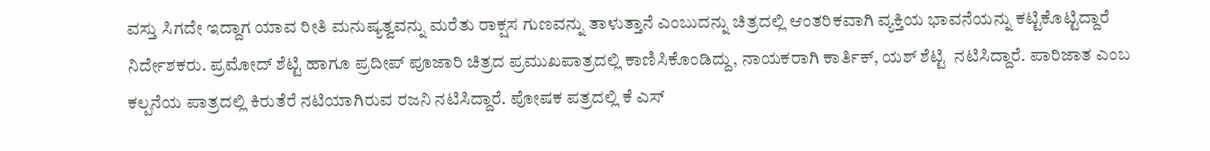ವಸ್ತು ಸಿಗದೇ ಇದ್ದಾಗ ಯಾವ ರೀತಿ ಮನುಷ್ಯತ್ವವನ್ನು ಮರೆತು ರಾಕ್ಷಸ ಗುಣವನ್ನು ತಾಳುತ್ತಾನೆ ಎಂಬುದನ್ನು ಚಿತ್ರದಲ್ಲಿ ಆಂತರಿಕವಾಗಿ ವ್ಯಕ್ತಿಯ ಭಾವನೆಯನ್ನು ಕಟ್ಟಿಕೊಟ್ಟಿದ್ದಾರೆ ನಿರ್ದೇಶಕರು. ಪ್ರಮೋದ್ ಶೆಟ್ಟಿ ಹಾಗೂ ಪ್ರದೀಪ್ ಪೂಜಾರಿ ಚಿತ್ರದ ಪ್ರಮುಖಪಾತ್ರದಲ್ಲಿ ಕಾಣಿಸಿಕೊಂಡಿದ್ದು, ನಾಯಕರಾಗಿ ಕಾರ್ತಿಕ್, ಯಶ್ ಶೆಟ್ಟಿ  ನಟಿಸಿದ್ದಾರೆ. ಪಾರಿಜಾತ ಎಂಬ ಕಲ್ಪನೆಯ ಪಾತ್ರದಲ್ಲಿ ಕಿರುತೆರೆ ನಟಿಯಾಗಿರುವ ರಜನಿ ನಟಿಸಿದ್ದಾರೆ. ಪೋಷಕ ಪತ್ರದಲ್ಲಿ ಕೆ ಎಸ್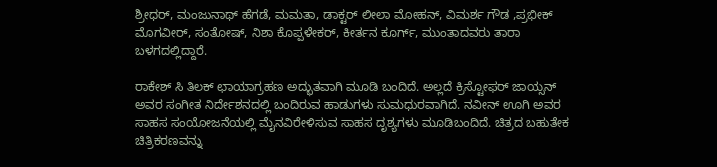ಶ್ರೀಧರ್, ಮಂಜುನಾಥ್ ಹೆಗಡೆ, ಮಮತಾ, ಡಾಕ್ಟರ್ ಲೀಲಾ ಮೋಹನ್, ವಿಮರ್ಶ ಗೌಡ ,ಪ್ರಭೀಕ್ ಮೊಗವೀರ್, ಸಂತೋಷ್, ನಿಶಾ ಕೊಪ್ಪಳೇಕರ್, ಕೀರ್ತನ ಕೂರ್ಗ್‌, ಮುಂತಾದವರು ತಾರಾ ಬಳಗದಲ್ಲಿದ್ದಾರೆ.

ರಾಕೇಶ್ ಸಿ ತಿಲಕ್ ಛಾಯಾಗ್ರಹಣ ಅದ್ಭುತವಾಗಿ ಮೂಡಿ ಬಂದಿದೆ. ಅಲ್ಲದೆ ಕ್ರಿಸ್ಟೋಫರ್ ಜಾಯ್ಸನ್ ಅವರ ಸಂಗೀತ ನಿರ್ದೇಶನದಲ್ಲಿ ಬಂದಿರುವ ಹಾಡುಗಳು ಸುಮಧುರವಾಗಿದೆ. ನವೀನ್ ಊಗಿ ಅವರ ಸಾಹಸ ಸಂಯೋಜನೆಯಲ್ಲಿ ಮೈನವಿರೇಳಿಸುವ ಸಾಹಸ ದೃಶ್ಯಗಳು ಮೂಡಿಬಂದಿದೆ. ಚಿತ್ರದ ಬಹುತೇಕ ಚಿತ್ರಿಕರಣವನ್ನು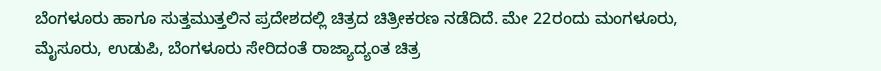ಬೆಂಗಳೂರು ಹಾಗೂ ಸುತ್ತಮುತ್ತಲಿನ ಪ್ರದೇಶದಲ್ಲಿ ಚಿತ್ರದ ಚಿತ್ರೀಕರಣ ನಡೆದಿದೆ. ಮೇ 22ರಂದು ಮಂಗಳೂರು, ಮೈಸೂರು, ಉಡುಪಿ, ಬೆಂಗಳೂರು ಸೇರಿದಂತೆ ರಾಜ್ಯಾದ್ಯಂತ ಚಿತ್ರ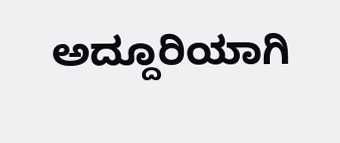ಅದ್ದೂರಿಯಾಗಿ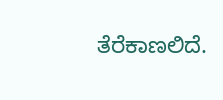ತೆರೆಕಾಣಲಿದೆ.